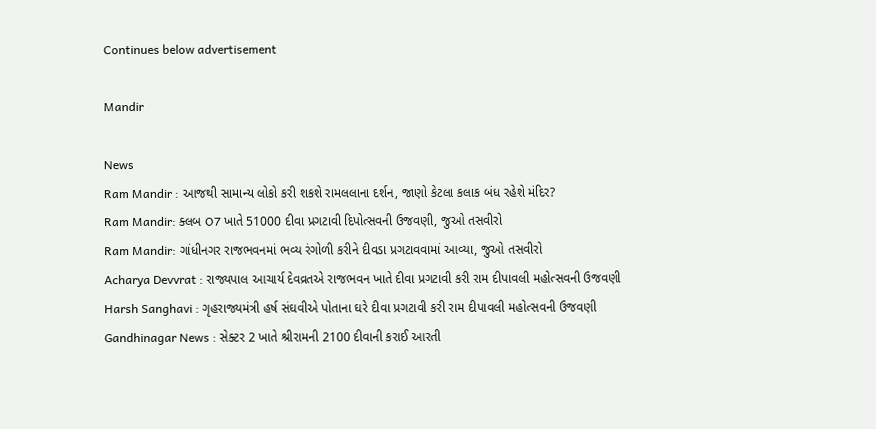Continues below advertisement

Mandir

News
Ram Mandir : આજથી સામાન્ય લોકો કરી શકશે રામલલાના દર્શન, જાણો કેટલા કલાક બંધ રહેશે મંદિર?
Ram Mandir: ક્લબ O7 ખાતે 51000 દીવા પ્રગટાવી દિપોત્સવની ઉજવણી, જુઓ તસવીરો
Ram Mandir: ગાંધીનગર રાજભવનમાં ભવ્ય રંગોળી કરીને દીવડા પ્રગટાવવામાં આવ્યા, જુઓ તસવીરો
Acharya Devvrat : રાજ્યપાલ આચાર્ય દેવવ્રતએ રાજભવન ખાતે દીવા પ્રગટાવી કરી રામ દીપાવલી મહોત્સવની ઉજવણી
Harsh Sanghavi : ગૃહરાજ્યમંત્રી હર્ષ સંઘવીએ પોતાના ઘરે દીવા પ્રગટાવી કરી રામ દીપાવલી મહોત્સવની ઉજવણી
Gandhinagar News : સેક્ટર 2 ખાતે શ્રીરામની 2100 દીવાની કરાઈ આરતી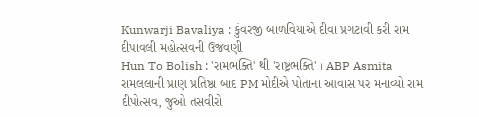Kunwarji Bavaliya : કુંવરજી બાળવિયાએ દીવા પ્રગટાવી કરી રામ દીપાવલી મહોત્સવની ઉજવણી
Hun To Bolish : 'રામભક્તિ' થી 'રાષ્ટ્રભક્તિ' । ABP Asmita
રામલલાની પ્રાણ પ્રતિષ્ઠા બાદ PM મોદીએ પોતાના આવાસ પર મનાવ્યો રામ દીપોત્સવ, જુઓ તસવીરો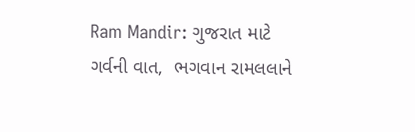Ram Mandir: ગુજરાત માટે ગર્વની વાત,  ભગવાન રામલલાને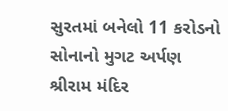સુરતમાં બનેલો 11 કરોડનો સોનાનો મુગટ અર્પણ
શ્રીરામ મંદિર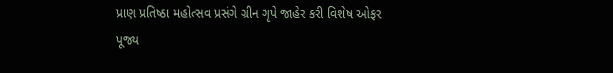પ્રાણ પ્રતિષ્ઠા મહોત્સવ પ્રસંગે ગ્રીન ગૃપે જાહેર કરી વિશેષ ઓફર
પૂજ્ય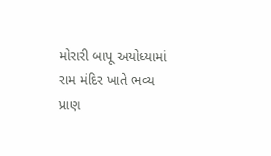મોરારી બાપૂ અયોધ્યામાં રામ મંદિર ખાતે ભવ્ય પ્રાણ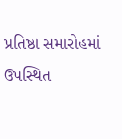પ્રતિષ્ઠા સમારોહમાં ઉપસ્થિત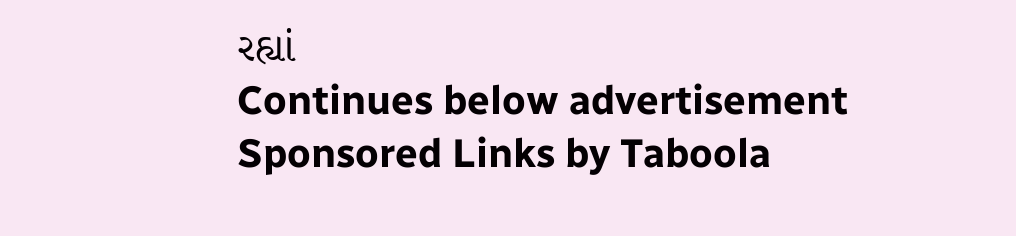રહ્યાં
Continues below advertisement
Sponsored Links by Taboola